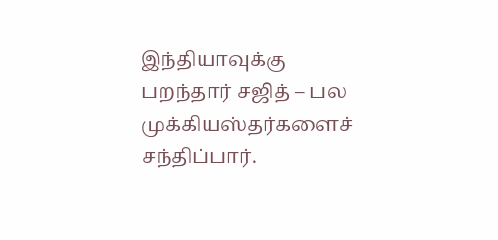இந்தியாவுக்கு பறந்தார் சஜித் – பல முக்கியஸ்தர்களைச் சந்திப்பார்.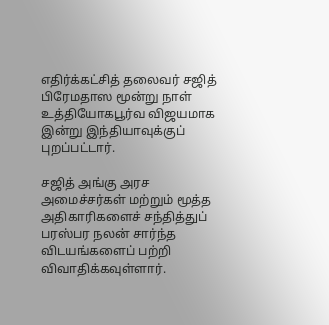எதிர்க்கட்சித் தலைவர் சஜித் பிரேமதாஸ மூன்று நாள் உத்தியோகபூர்வ விஜயமாக இன்று இந்தியாவுக்குப் புறப்பட்டார்.

சஜித் அங்கு அரச அமைச்சர்கள் மற்றும் மூத்த அதிகாரிகளைச் சந்தித்துப் பரஸ்பர நலன் சார்ந்த விடயங்களைப் பற்றி விவாதிக்கவுள்ளார்.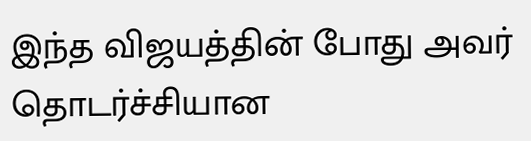இந்த விஜயத்தின் போது அவர் தொடர்ச்சியான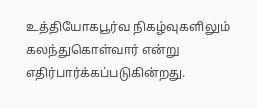உத்தியோகபூர்வ நிகழ்வுகளிலும் கலந்துகொள்வார் என்று எதிர்பார்க்கப்படுகின்றது.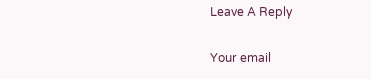Leave A Reply

Your email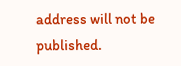address will not be published.